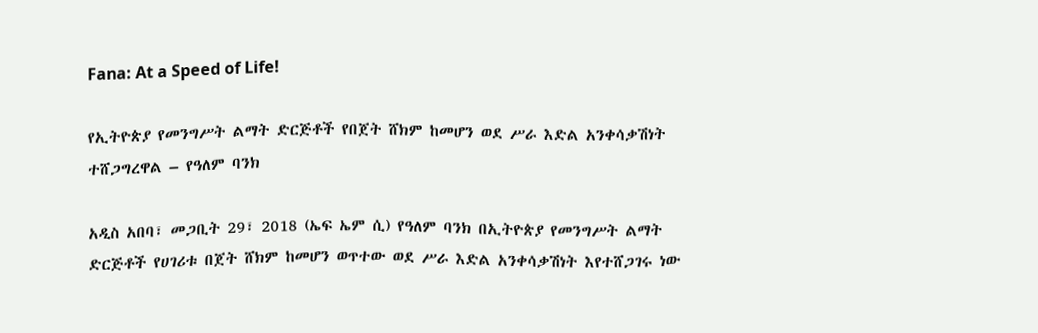Fana: At a Speed of Life!

የኢትዮጵያ የመንግሥት ልማት ድርጅቶች የበጀት ሸክም ከመሆን ወደ ሥራ እድል አንቀሳቃሽነት ተሸጋግረዋል – የዓለም ባንክ

አዲስ አበባ፣ መጋቢት 29፣ 2018 (ኤፍ ኤም ሲ) የዓለም ባንክ በኢትዮጵያ የመንግሥት ልማት ድርጅቶች የሀገሪቱ በጀት ሸክም ከመሆን ወጥተው ወደ ሥራ እድል አንቀሳቃሽነት እየተሸጋገሩ ነው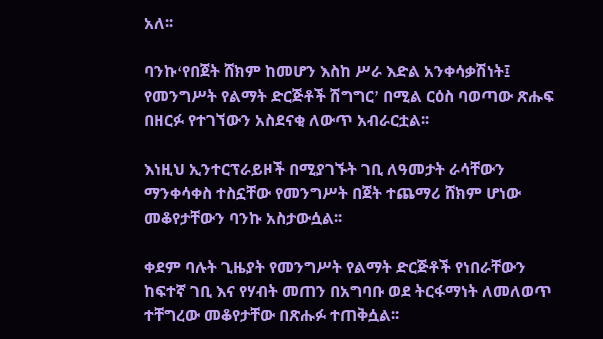አለ፡፡

ባንኩߵየበጀት ሸክም ከመሆን እስከ ሥራ እድል አንቀሳቃሽነት፤ የመንግሥት የልማት ድርጅቶች ሽግግርߴ በሚል ርዕስ ባወጣው ጽሑፍ በዘርፉ የተገኘውን አስደናቂ ለውጥ አብራርቷል፡፡

እነዚህ ኢንተርፕራይዞች በሚያገኙት ገቢ ለዓመታት ራሳቸውን ማንቀሳቀስ ተስኗቸው የመንግሥት በጀት ተጨማሪ ሸክም ሆነው መቆየታቸውን ባንኩ አስታውሷል፡፡

ቀደም ባሉት ጊዜያት የመንግሥት የልማት ድርጅቶች የነበራቸውን ከፍተኛ ገቢ እና የሃብት መጠን በአግባቡ ወደ ትርፋማነት ለመለወጥ ተቸግረው መቆየታቸው በጽሑፉ ተጠቅሷል፡፡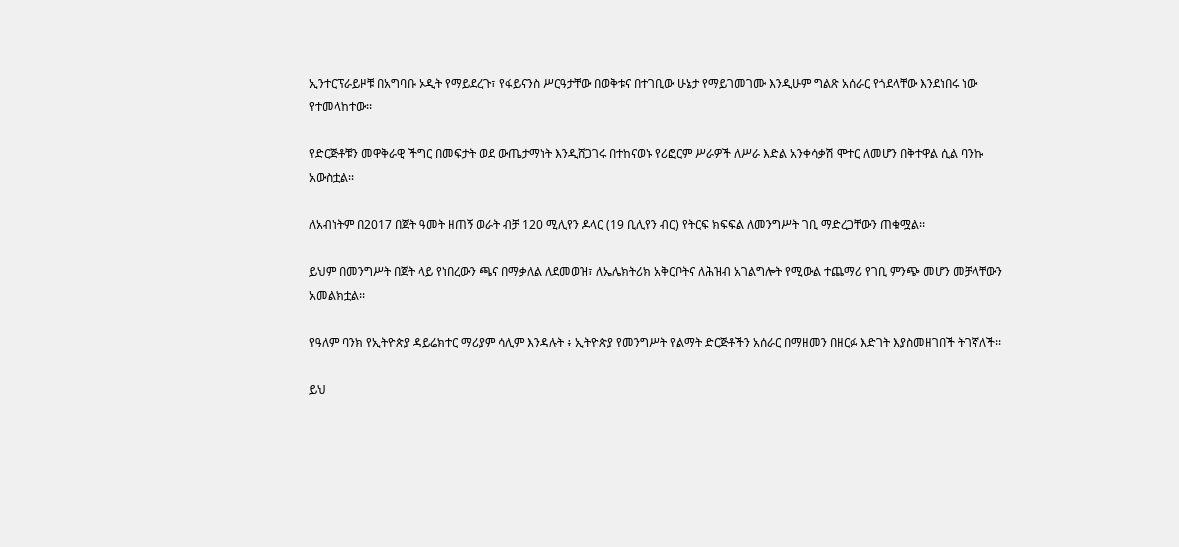ኢንተርፕራይዞቹ በአግባቡ ኦዲት የማይደረጉ፣ የፋይናንስ ሥርዓታቸው በወቅቱና በተገቢው ሁኔታ የማይገመገሙ እንዲሁም ግልጽ አሰራር የጎደላቸው እንደነበሩ ነው የተመላከተው፡፡

የድርጅቶቹን መዋቅራዊ ችግር በመፍታት ወደ ውጤታማነት እንዲሸጋገሩ በተከናወኑ የሪፎርም ሥራዎች ለሥራ እድል አንቀሳቃሽ ሞተር ለመሆን በቅተዋል ሲል ባንኩ አውስቷል፡፡

ለአብነትም በ2017 በጀት ዓመት ዘጠኝ ወራት ብቻ 120 ሚሊየን ዶላር (19 ቢሊየን ብር) የትርፍ ክፍፍል ለመንግሥት ገቢ ማድረጋቸውን ጠቁሟል፡፡

ይህም በመንግሥት በጀት ላይ የነበረውን ጫና በማቃለል ለደመወዝ፣ ለኤሌክትሪክ አቅርቦትና ለሕዝብ አገልግሎት የሚውል ተጨማሪ የገቢ ምንጭ መሆን መቻላቸውን አመልክቷል፡፡

የዓለም ባንክ የኢትዮጵያ ዳይሬክተር ማሪያም ሳሊም እንዳሉት ፥ ኢትዮጵያ የመንግሥት የልማት ድርጅቶችን አሰራር በማዘመን በዘርፉ እድገት እያስመዘገበች ትገኛለች፡፡

ይህ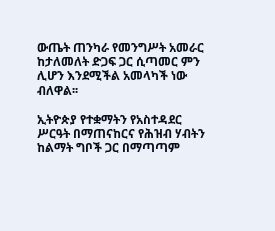ውጤት ጠንካራ የመንግሥት አመራር ከታለመለት ድጋፍ ጋር ሲጣመር ምን ሊሆን እንደሚችል አመላካች ነው ብለዋል፡፡

ኢትዮጵያ የተቋማትን የአስተዳደር ሥርዓት በማጠናከርና የሕዝብ ሃብትን ከልማት ግቦች ጋር በማጣጣም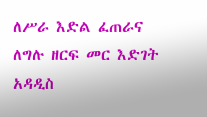ለሥራ እድል ፈጠራና ለግሉ ዘርፍ መር እድገት አዳዲስ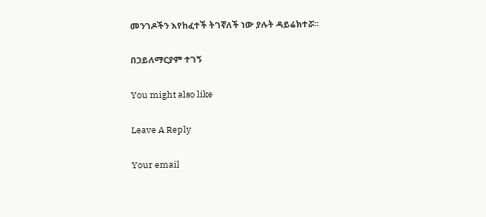መንገዶችን እየከፈተች ትገኛለች ነው ያሉት ዳይሬክተሯ።

በኃይለማርያም ተገኝ

You might also like

Leave A Reply

Your email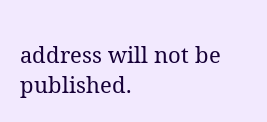address will not be published.